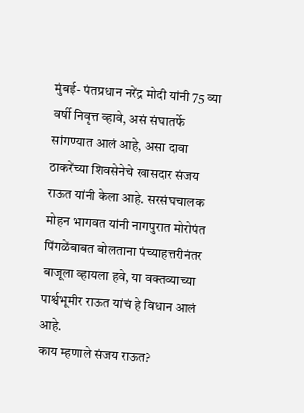मुंबई- पंतप्रधान नरेंद्र मोदी यांनी 75 व्या वर्षी निवृत्त व्हावे, असं संघातर्फे सांगण्यात आलं आहे, असा दावा ठाकरेंच्या शिवसेनेचे खासदार संजय राऊत यांनी केला आहे. सरसंघचालक मोहन भागवत यांनी नागपुरात मोरोपंत पिंगळेंबाबत बोलताना पंच्याहत्तरीनंतर बाजूला व्हायला हवे, या वक्तव्याच्या पार्श्वभूमीर राऊत यांचं हे विधान आलं आहे.
काय म्हणाले संजय राऊत?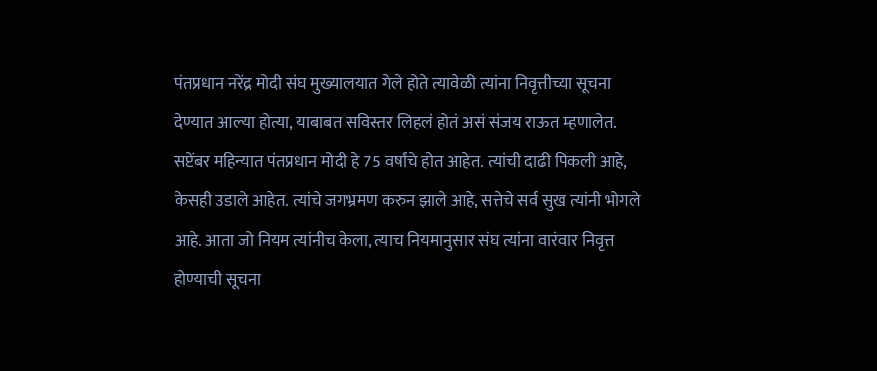पंतप्रधान नरेंद्र मोदी संघ मुख्यालयात गेले होते त्यावेळी त्यांना निवृत्तीच्या सूचना देण्यात आल्या होत्या, याबाबत सविस्तर लिहलं होतं असं संजय राऊत म्हणालेत. सप्टेंबर महिन्यात पंतप्रधान मोदी हे 75 वर्षांचे होत आहेत. त्यांची दाढी पिकली आहे, केसही उडाले आहेत. त्यांचे जगभ्रमण करुन झाले आहे, सत्तेचे सर्व सुख त्यांनी भोगले आहे. आता जो नियम त्यांनीच केला, त्याच नियमानुसार संघ त्यांना वारंवार निवृत्त होण्याची सूचना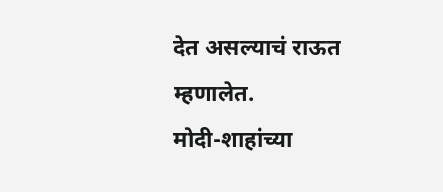देत असल्याचं राऊत म्हणालेत.
मोदी-शाहांच्या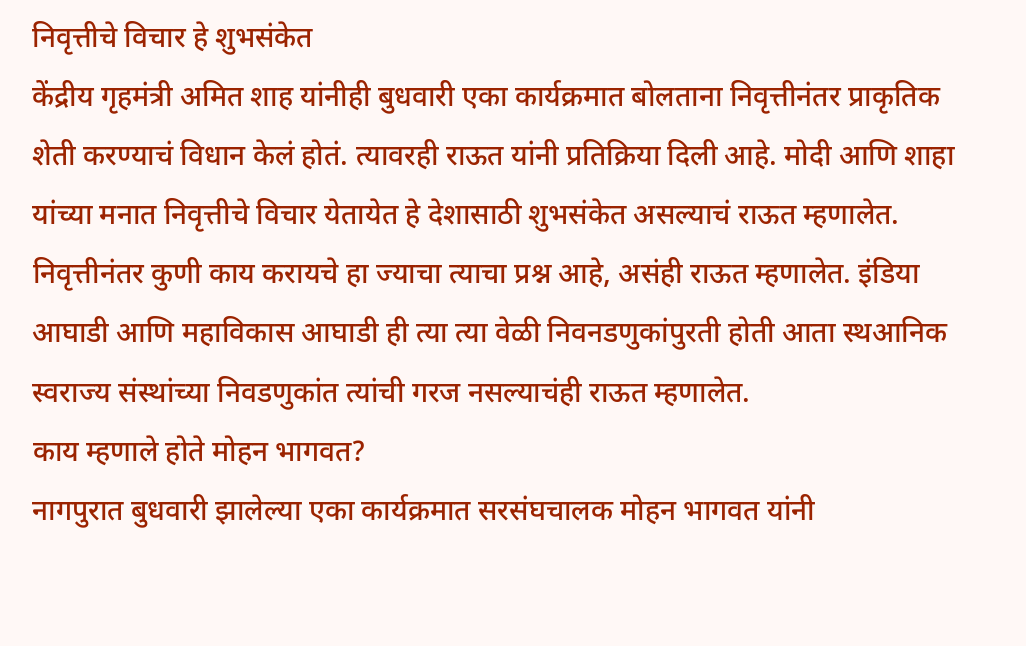निवृत्तीचे विचार हे शुभसंकेत
केंद्रीय गृहमंत्री अमित शाह यांनीही बुधवारी एका कार्यक्रमात बोलताना निवृत्तीनंतर प्राकृतिक शेती करण्याचं विधान केलं होतं. त्यावरही राऊत यांनी प्रतिक्रिया दिली आहे. मोदी आणि शाहा यांच्या मनात निवृत्तीचे विचार येतायेत हे देशासाठी शुभसंकेत असल्याचं राऊत म्हणालेत. निवृत्तीनंतर कुणी काय करायचे हा ज्याचा त्याचा प्रश्न आहे, असंही राऊत म्हणालेत. इंडिया आघाडी आणि महाविकास आघाडी ही त्या त्या वेळी निवनडणुकांपुरती होती आता स्थआनिक स्वराज्य संस्थांच्या निवडणुकांत त्यांची गरज नसल्याचंही राऊत म्हणालेत.
काय म्हणाले होते मोहन भागवत?
नागपुरात बुधवारी झालेल्या एका कार्यक्रमात सरसंघचालक मोहन भागवत यांनी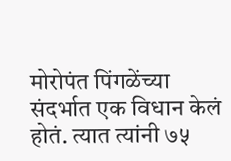मोरोपंत पिंगळेंच्या संदर्भात एक विधान केलं होतं. त्यात त्यांनी ७५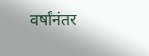वर्षांनंतर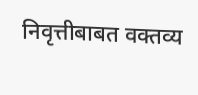निवृत्तीबाबत वक्तव्य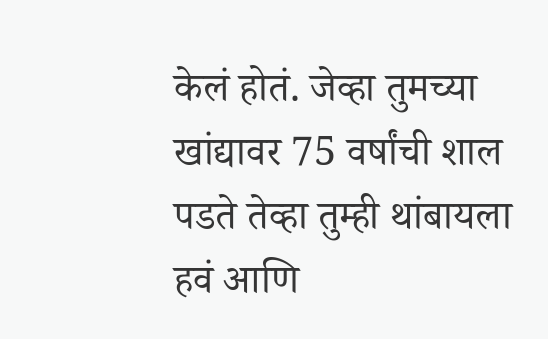केलं होतं. जेव्हा तुमच्या खांद्यावर 75 वर्षांची शाल पडते तेव्हा तुम्ही थांबायला हवं आणि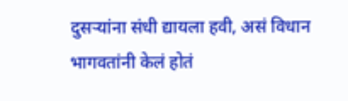दुसऱ्यांना संधी द्यायला हवी, असं विधान भागवतांनी केलं होतं